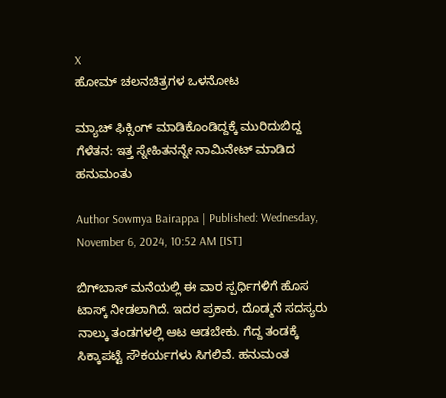X
ಹೋಮ್ ಚಲನಚಿತ್ರಗಳ ಒಳನೋಟ

ಮ್ಯಾಚ್ ಫಿಕ್ಸಿಂಗ್ ಮಾಡಿಕೊಂಡಿದ್ದಕ್ಕೆ ಮುರಿದುಬಿದ್ದ ಗೆಳೆತನ: ಇತ್ತ ಸ್ನೇಹಿತನನ್ನೇ ನಾಮಿನೇಟ್ ಮಾಡಿದ ಹನುಮಂತು

Author Sowmya Bairappa | Published: Wednesday, November 6, 2024, 10:52 AM [IST]

ಬಿಗ್‌ಬಾಸ್ ಮನೆಯಲ್ಲಿ ಈ ವಾರ ಸ್ಪರ್ಧಿಗಳಿಗೆ ಹೊಸ ಟಾಸ್ಕ್ ನೀಡಲಾಗಿದೆ. ಇದರ ಪ್ರಕಾರ, ದೊಡ್ಮನೆ ಸದಸ್ಯರು ನಾಲ್ಕು ತಂಡಗಳಲ್ಲಿ ಆಟ ಆಡಬೇಕು. ಗೆದ್ದ ತಂಡಕ್ಕೆ ಸಿಕ್ಕಾಪಟ್ಟೆ ಸೌಕರ್ಯಗಳು ಸಿಗಲಿವೆ. ಹನುಮಂತ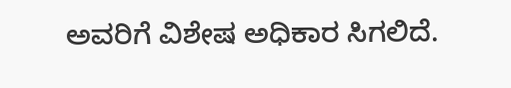ಅವರಿಗೆ ವಿಶೇಷ ಅಧಿಕಾರ ಸಿಗಲಿದೆ.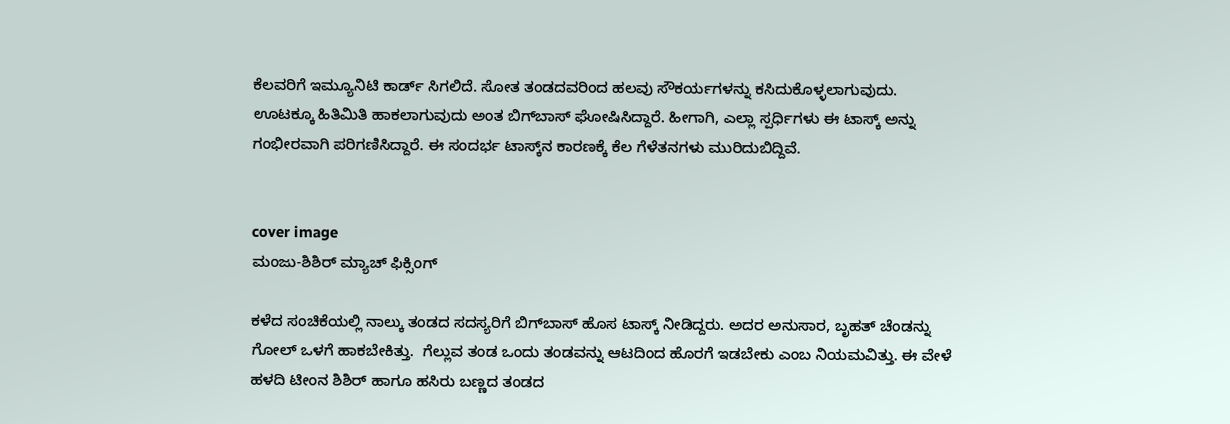ಕೆಲವರಿಗೆ ಇಮ್ಯೂನಿಟಿ ಕಾರ್ಡ್ ಸಿಗಲಿದೆ. ಸೋತ ತಂಡದವರಿಂದ ಹಲವು ಸೌಕರ್ಯಗಳನ್ನು ಕಸಿದುಕೊಳ್ಳಲಾಗುವುದು. ಊಟಕ್ಕೂ ಹಿತಿಮಿತಿ ಹಾಕಲಾಗುವುದು ಅಂತ ಬಿಗ್‌ಬಾಸ್ ಘೋಷಿಸಿದ್ದಾರೆ. ಹೀಗಾಗಿ, ಎಲ್ಲಾ ಸ್ಪರ್ಧಿಗಳು ಈ ಟಾಸ್ಕ್ ಅನ್ನು ಗಂಭೀರವಾಗಿ ಪರಿಗಣಿಸಿದ್ದಾರೆ. ಈ ಸಂದರ್ಭ ಟಾಸ್ಕ್‌ನ ಕಾರಣಕ್ಕೆ ಕೆಲ ಗೆಳೆತನಗಳು ಮುರಿದುಬಿದ್ದಿವೆ.


cover image
ಮಂಜು-ಶಿಶಿರ್ ಮ್ಯಾಚ್ ಫಿಕ್ಸಿಂಗ್

ಕಳೆದ ಸಂಚಿಕೆಯಲ್ಲಿ ನಾಲ್ಕು ತಂಡದ ಸದಸ್ಯರಿಗೆ ಬಿಗ್‌ಬಾಸ್ ಹೊಸ ಟಾಸ್ಕ್ ನೀಡಿದ್ದರು. ಅದರ ಅನುಸಾರ, ಬೃಹತ್ ಚೆಂಡನ್ನು ಗೋಲ್ ಒಳಗೆ ಹಾಕಬೇಕಿತ್ತು.  ಗೆಲ್ಲುವ ತಂಡ ಒಂದು ತಂಡವನ್ನು ಆಟದಿಂದ ಹೊರಗೆ ಇಡಬೇಕು ಎಂಬ ನಿಯಮವಿತ್ತು. ಈ ವೇಳೆ ಹಳದಿ ಟೀಂನ ಶಿಶಿರ್ ಹಾಗೂ ಹಸಿರು ಬಣ್ಣದ ತಂಡದ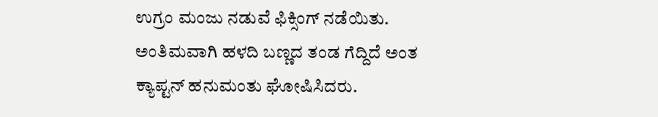ಉಗ್ರಂ ಮಂಜು ನಡುವೆ ಫಿಕ್ಸಿಂಗ್ ನಡೆಯಿತು. ಅಂತಿಮವಾಗಿ ಹಳದಿ ಬಣ್ಣದ ತಂಡ ಗೆದ್ದಿದೆ ಅಂತ ಕ್ಯಾಪ್ಟನ್ ಹನುಮಂತು ಘೋಷಿಸಿದರು.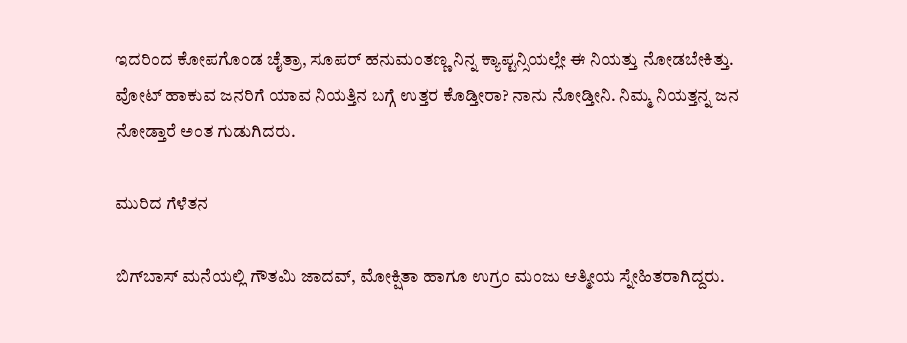ಇದರಿಂದ ಕೋಪಗೊಂಡ ಚೈತ್ರಾ, ಸೂಪರ್ ಹನುಮಂತಣ್ಣ ನಿನ್ನ ಕ್ಯಾಪ್ಟನ್ಸಿಯಲ್ಲೇ ಈ ನಿಯತ್ತು ನೋಡಬೇಕಿತ್ತು. ವೋಟ್ ಹಾಕುವ ಜನರಿಗೆ ಯಾವ ನಿಯತ್ತಿನ ಬಗ್ಗೆ ಉತ್ತರ ಕೊಡ್ತೀರಾ? ನಾನು ನೋಡ್ತೀನಿ. ನಿಮ್ಮ ನಿಯತ್ತನ್ನ ಜನ ನೋಡ್ತಾರೆ ಅಂತ ಗುಡುಗಿದರು.

ಮುರಿದ ಗೆಳೆತನ

ಬಿಗ್‌ಬಾಸ್ ಮನೆಯಲ್ಲಿ ಗೌತಮಿ ಜಾದವ್, ಮೋಕ್ಷಿತಾ ಹಾಗೂ ಉಗ್ರಂ ಮಂಜು ಆತ್ಮೀಯ ಸ್ನೇಹಿತರಾಗಿದ್ದರು.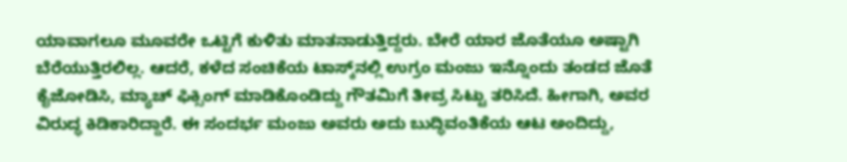ಯಾವಾಗಲೂ ಮೂವರೇ ಒಟ್ಟಿಗೆ ಕುಳಿತು ಮಾತನಾಡುತ್ತಿದ್ದರು. ಬೇರೆ ಯಾರ ಜೊತೆಯೂ ಅಷ್ಟಾಗಿ ಬೆರೆಯುತ್ತಿರಲಿಲ್ಲ. ಆದರೆ, ಕಳೆದ ಸಂಚಿಕೆಯ ಟಾಸ್ಕ್‌ನಲ್ಲಿ ಉಗ್ರಂ ಮಂಜು ಇನ್ನೊಂದು ತಂಡದ ಜೊತೆ ಕೈಜೋಡಿಸಿ, ಮ್ಯಾಚ್ ಫಿಕ್ಸಿಂಗ್ ಮಾಡಿಕೊಂಡಿದ್ದು ಗೌತಮಿಗೆ ತೀವ್ರ ಸಿಟ್ಟು ತರಿಸಿದೆ. ಹೀಗಾಗಿ, ಅವರ ವಿರುದ್ಧ ಕಿಡಿಕಾರಿದ್ದಾರೆ. ಈ ಸಂದರ್ಭ ಮಂಜು ಅವರು ಅದು ಬುದ್ಧಿವಂತಿಕೆಯ ಆಟ ಅಂದಿದ್ದು,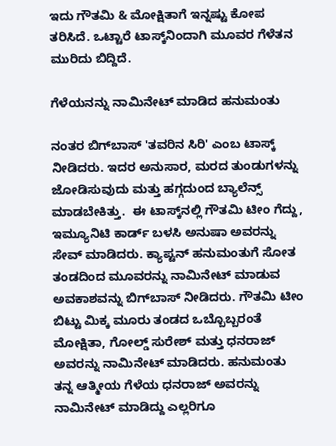ಇದು ಗೌತಮಿ & ಮೋಕ್ಷಿತಾಗೆ ಇನ್ನಷ್ಟು ಕೋಪ ತರಿಸಿದೆ. ಒಟ್ಟಾರೆ ಟಾಸ್ಕ್‌ನಿಂದಾಗಿ ಮೂವರ ಗೆಳೆತನ ಮುರಿದು ಬಿದ್ದಿದೆ.

ಗೆಳೆಯನನ್ನು ನಾಮಿನೇಟ್ ಮಾಡಿದ ಹನುಮಂತು

ನಂತರ ಬಿಗ್‌ಬಾಸ್ 'ತವರಿನ ಸಿರಿ' ಎಂಬ ಟಾಸ್ಕ್ ನೀಡಿದರು. ಇದರ ಅನುಸಾರ, ಮರದ ತುಂಡುಗಳನ್ನು ಜೋಡಿಸುವುದು ಮತ್ತು ಹಗ್ಗದುಂದ ಬ್ಯಾಲೆನ್ಸ್ ಮಾಡಬೇಕಿತ್ತು.  ಈ ಟಾಸ್ಕ್‌ನಲ್ಲಿ ಗೌತಮಿ ಟೀಂ ಗೆದ್ದು, ಇಮ್ಯೂನಿಟಿ ಕಾರ್ಡ್ ಬಳಸಿ ಅನುಷಾ ಅವರನ್ನು ಸೇವ್ ಮಾಡಿದರು. ಕ್ಯಾಪ್ಟನ್ ಹನುಮಂತುಗೆ ಸೋತ ತಂಡದಿಂದ ಮೂವರನ್ನು ನಾಮಿನೇಟ್ ಮಾಡುವ ಅವಕಾಶವನ್ನು ಬಿಗ್‌ಬಾಸ್ ನೀಡಿದರು. ಗೌತಮಿ ಟೀಂ ಬಿಟ್ಟು ಮಿಕ್ಕ ಮೂರು ತಂಡದ ಒಬ್ಬೊಬ್ಬರಂತೆ ಮೋಕ್ಷಿತಾ, ಗೋಲ್ಡ್ ಸುರೇಶ್ ಮತ್ತು ಧನರಾಜ್ ಅವರನ್ನು ನಾಮಿನೇಟ್ ಮಾಡಿದರು. ಹನುಮಂತು ತನ್ನ ಆತ್ಮೀಯ ಗೆಳೆಯ ಧನರಾಜ್ ಅವರನ್ನು ನಾಮಿನೇಟ್ ಮಾಡಿದ್ದು ಎಲ್ಲರಿಗೂ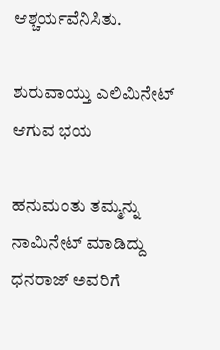ಆಶ್ಚರ್ಯವೆನಿಸಿತು.

ಶುರುವಾಯ್ತು ಎಲಿಮಿನೇಟ್ ಆಗುವ ಭಯ

ಹನುಮಂತು ತಮ್ಮನ್ನು ನಾಮಿನೇಟ್ ಮಾಡಿದ್ದು ಧನರಾಜ್ ಅವರಿಗೆ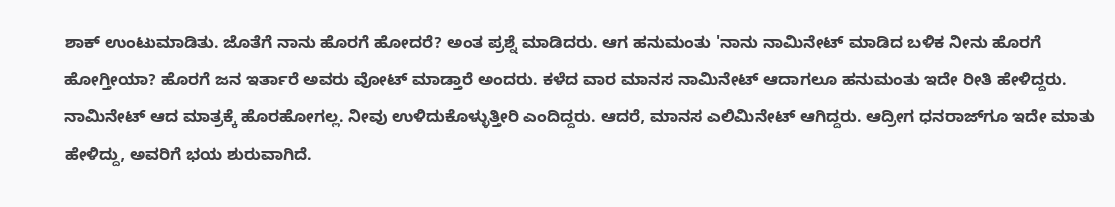ಶಾಕ್ ಉಂಟುಮಾಡಿತು. ಜೊತೆಗೆ ನಾನು ಹೊರಗೆ ಹೋದರೆ? ಅಂತ ಪ್ರಶ್ನೆ ಮಾಡಿದರು. ಆಗ ಹನುಮಂತು 'ನಾನು ನಾಮಿನೇಟ್ ಮಾಡಿದ ಬಳಿಕ ನೀನು ಹೊರಗೆ ಹೋಗ್ತೀಯಾ? ಹೊರಗೆ ಜನ ಇರ್ತಾರೆ ಅವರು ವೋಟ್ ಮಾಡ್ತಾರೆ ಅಂದರು. ಕಳೆದ ವಾರ ಮಾನಸ ನಾಮಿನೇಟ್ ಆದಾಗಲೂ ಹನುಮಂತು ಇದೇ ರೀತಿ ಹೇಳಿದ್ದರು. ನಾಮಿನೇಟ್ ಆದ ಮಾತ್ರಕ್ಕೆ ಹೊರಹೋಗಲ್ಲ. ನೀವು ಉಳಿದುಕೊಳ್ಳುತ್ತೀರಿ ಎಂದಿದ್ದರು. ಆದರೆ, ಮಾನಸ ಎಲಿಮಿನೇಟ್ ಆಗಿದ್ದರು. ಆದ್ರೀಗ ಧನರಾಜ್‌ಗೂ ಇದೇ ಮಾತು ಹೇಳಿದ್ದು, ಅವರಿಗೆ ಭಯ ಶುರುವಾಗಿದೆ.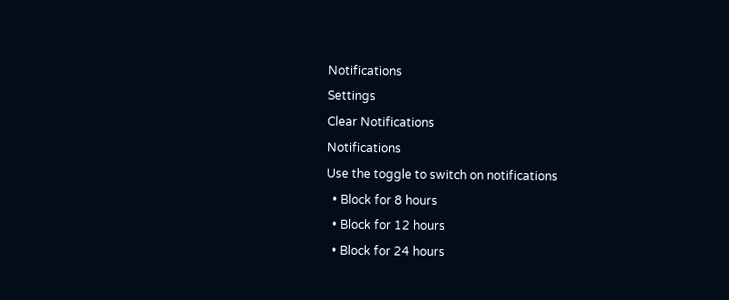Notifications
Settings
Clear Notifications
Notifications
Use the toggle to switch on notifications
  • Block for 8 hours
  • Block for 12 hours
  • Block for 24 hours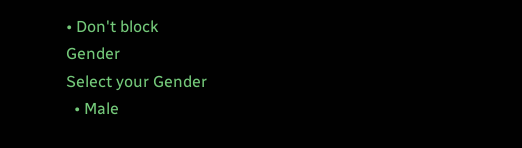• Don't block
Gender
Select your Gender
  • Male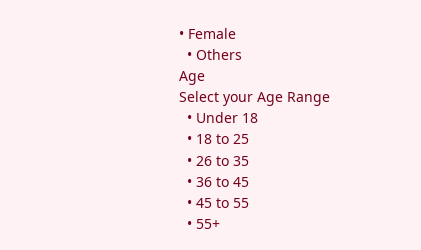• Female
  • Others
Age
Select your Age Range
  • Under 18
  • 18 to 25
  • 26 to 35
  • 36 to 45
  • 45 to 55
  • 55+